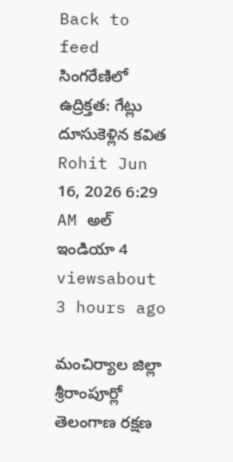Back to feed
సింగరేణిలో ఉద్రిక్తత: గేట్లు దూసుకెళ్లిన కవిత
Rohit Jun 16, 2026 6:29 AM అల్ ఇండియా 4 viewsabout 3 hours ago

మంచిర్యాల జిల్లా శ్రీరాంపూర్లో తెలంగాణ రక్షణ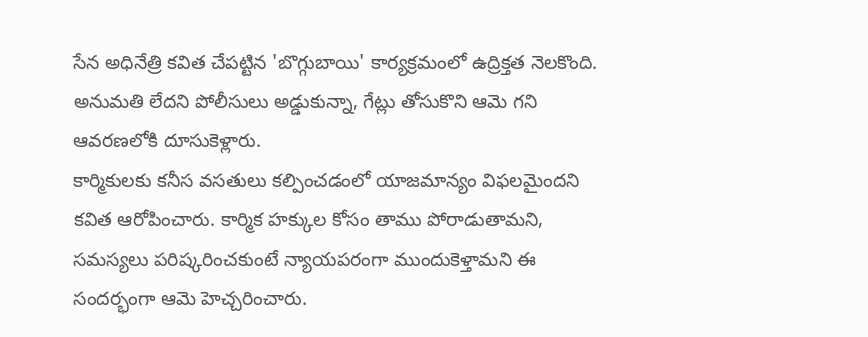సేన అధినేత్రి కవిత చేపట్టిన 'బొగ్గుబాయి' కార్యక్రమంలో ఉద్రిక్తత నెలకొంది. అనుమతి లేదని పోలీసులు అడ్డుకున్నా, గేట్లు తోసుకొని ఆమె గని ఆవరణలోకి దూసుకెళ్లారు.
కార్మికులకు కనీస వసతులు కల్పించడంలో యాజమాన్యం విఫలమైందని కవిత ఆరోపించారు. కార్మిక హక్కుల కోసం తాము పోరాడుతామని, సమస్యలు పరిష్కరించకుంటే న్యాయపరంగా ముందుకెళ్తామని ఈ సందర్భంగా ఆమె హెచ్చరించారు.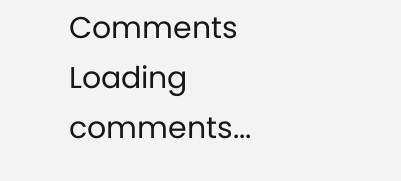Comments
Loading comments...